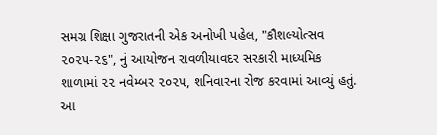સમગ્ર શિક્ષા ગુજરાતની એક અનોખી પહેલ, "કૌશલ્યોત્સવ ૨૦૨૫-૨૬", નું આયોજન રાવળીયાવદર સરકારી માધ્યમિક શાળામાં ૨૨ નવેમ્બર ૨૦૨૫, શનિવારના રોજ કરવામાં આવ્યું હતું. આ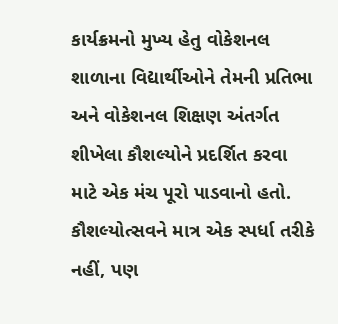કાર્યક્રમનો મુખ્ય હેતુ વોકેશનલ શાળાના વિદ્યાર્થીઓને તેમની પ્રતિભા અને વોકેશનલ શિક્ષણ અંતર્ગત શીખેલા કૌશલ્યોને પ્રદર્શિત કરવા માટે એક મંચ પૂરો પાડવાનો હતો. કૌશલ્યોત્સવને માત્ર એક સ્પર્ધા તરીકે નહીં, પણ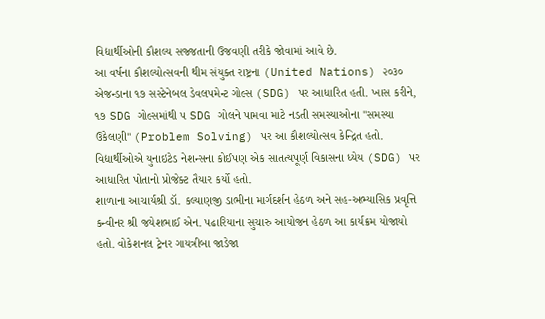વિદ્યાર્થીઓની કૌશલ્ય સજ્જતાની ઉજવણી તરીકે જોવામાં આવે છે.
આ વર્ષના કૌશલ્યોત્સવની થીમ સંયુક્ત રાષ્ટ્રના (United Nations) ૨૦૩૦ એજન્ડાના ૧૭ સસ્ટેનેબલ ડેવલપમેન્ટ ગોલ્સ (SDG) પર આધારિત હતી. ખાસ કરીને, ૧૭ SDG ગોલ્સમાંથી ૫ SDG ગોલને પામવા માટે નડતી સમસ્યાઓના "સમસ્યા ઉકેલણી" (Problem Solving) પર આ કૌશલ્યોત્સવ કેન્દ્રિત હતો. વિદ્યાર્થીઓએ યુનાઇટેડ નેશન્સના કોઈપણ એક સાતત્યપૂર્ણ વિકાસના ધ્યેય (SDG) પર આધારિત પોતાનો પ્રોજેક્ટ તૈયાર કર્યો હતો.
શાળાના આચાર્યશ્રી ડૉ. કલ્યાણજી ડાભીના માર્ગદર્શન હેઠળ અને સહ-અભ્યાસિક પ્રવૃત્તિ કન્વીનર શ્રી જયેશભાઈ એન. પઢારિયાના સુચારુ આયોજન હેઠળ આ કાર્યક્રમ યોજાયો હતો. વોકેશનલ ટ્રેનર ગાયત્રીબા જાડેજા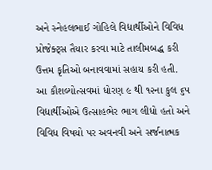અને સ્નેહલભાઈ ગોહિલે વિદ્યાર્થીઓને વિવિધ પ્રોજેક્ટ્સ તૈયાર કરવા માટે તાલીમબદ્ધ કરી ઉત્તમ કૃતિઓ બનાવવામાં સહાય કરી હતી.
આ કૌશલ્યોત્સવમાં ધોરણ ૯ થી ૧૨ના કુલ ૬૫ વિદ્યાર્થીઓએ ઉત્સાહભેર ભાગ લીધો હતો અને વિવિધ વિષયો પર અવનવી અને સર્જનાત્મક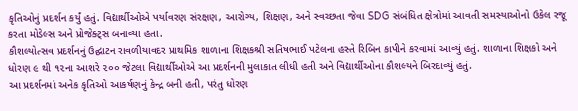કૃતિઓનું પ્રદર્શન કર્યું હતું. વિદ્યાર્થીઓએ પર્યાવરણ સંરક્ષણ, આરોગ્ય, શિક્ષણ, અને સ્વચ્છતા જેવા SDG સંબંધિત ક્ષેત્રોમાં આવતી સમસ્યાઓનો ઉકેલ રજૂ કરતા મોડેલ્સ અને પ્રોજેક્ટ્સ બનાવ્યા હતા.
કૌશલ્યોત્સવ પ્રદર્શનનું ઉદ્ઘાટન રાવળીયાવદર પ્રાથમિક શાળાના શિક્ષકશ્રી સતિષભાઈ પટેલના હસ્તે રિબિન કાપીને કરવામાં આવ્યું હતું. શાળાના શિક્ષકો અને ધોરણ ૯ થી ૧૨ના આશરે ૨૦૦ જેટલા વિદ્યાર્થીઓએ આ પ્રદર્શનની મુલાકાત લીધી હતી અને વિદ્યાર્થીઓના કૌશલ્યને બિરદાવ્યું હતું.
આ પ્રદર્શનમાં અનેક કૃતિઓ આકર્ષણનું કેન્દ્ર બની હતી, પરંતુ ધોરણ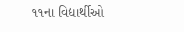૧૧ના વિદ્યાર્થીઓ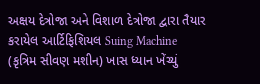અક્ષય દેત્રોજા અને વિશાળ દેત્રોજા દ્વારા તૈયાર કરાયેલ આર્ટિફિશિયલ Suing Machine (કૃત્રિમ સીવણ મશીન) ખાસ ધ્યાન ખેંચ્યું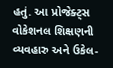હતું. આ પ્રોજેક્ટ્સ વોકેશનલ શિક્ષણની વ્યવહારુ અને ઉકેલ-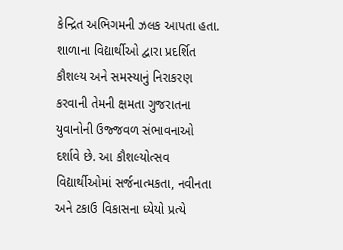કેન્દ્રિત અભિગમની ઝલક આપતા હતા.
શાળાના વિદ્યાર્થીઓ દ્વારા પ્રદર્શિત કૌશલ્ય અને સમસ્યાનું નિરાકરણ કરવાની તેમની ક્ષમતા ગુજરાતના યુવાનોની ઉજ્જવળ સંભાવનાઓ દર્શાવે છે. આ કૌશલ્યોત્સવ વિદ્યાર્થીઓમાં સર્જનાત્મકતા, નવીનતા અને ટકાઉ વિકાસના ધ્યેયો પ્રત્યે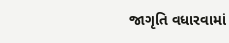જાગૃતિ વધારવામાં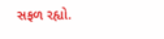સફળ રહ્યો.